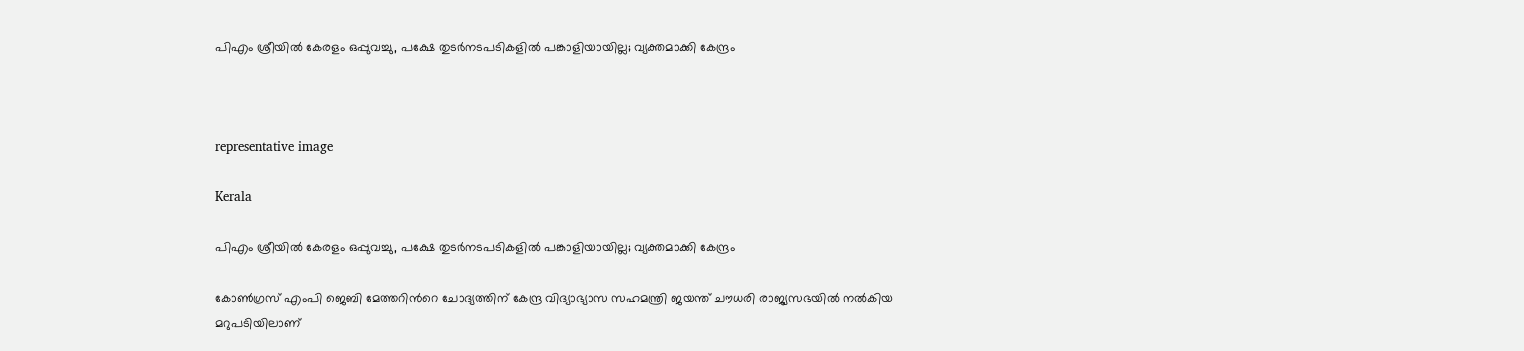പിഎം ശ്രീയിൽ കേരളം ഒപ്പുവച്ചു, പക്ഷേ തുടർനടപടികളിൽ പങ്കാളിയായില്ല; വ‍്യക്തമാക്കി കേന്ദ്രം



representative image

Kerala

പിഎം ശ്രീയിൽ കേരളം ഒപ്പുവച്ചു, പക്ഷേ തുടർനടപടികളിൽ പങ്കാളിയായില്ല; വ‍്യക്തമാക്കി കേന്ദ്രം

കോൺഗ്രസ് എംപി ജെബി മേത്തറിന്‍റെ ചോദ‍്യത്തിന് കേന്ദ്ര വിദ‍്യാഭ‍്യാസ സഹമന്ത്രി ജയന്ത് ചൗധരി രാജ‍്യസഭയിൽ നൽകിയ മറുപടിയിലാണ്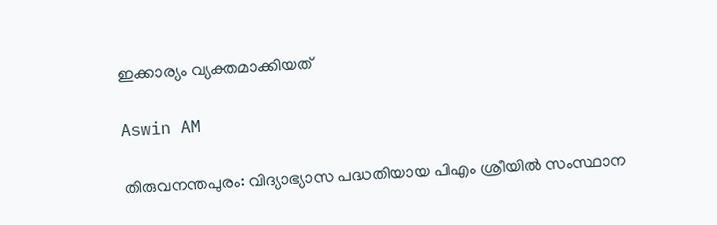ഇക്കാര‍്യം വ‍്യക്തമാക്കിയത്

Aswin AM

തിരുവനന്തപുരം: വിദ‍്യാഭ‍്യാസ പദ്ധതിയായ പിഎം ശ്രീയിൽ സംസ്ഥാന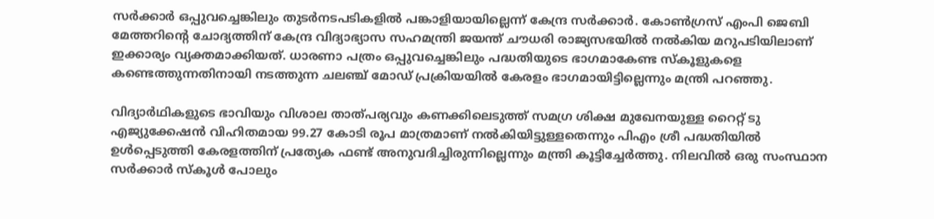സർക്കാർ ഒപ്പുവച്ചെങ്കിലും തുടർനടപടികളിൽ പങ്കാളിയായില്ലെന്ന് കേന്ദ്ര സർക്കാർ. കോൺഗ്രസ് എംപി ജെബി മേത്തറിന്‍റെ ചോദ‍്യത്തിന് കേന്ദ്ര വിദ‍്യാഭ‍്യാസ സഹമന്ത്രി ജയന്ത് ചൗധരി രാജ‍്യസഭയിൽ നൽകിയ മറുപടിയിലാണ് ഇക്കാര‍്യം വ‍്യക്തമാക്കിയത്. ധാരണാ പത്രം ഒപ്പുവച്ചെങ്കിലും പദ്ധതിയുടെ ഭാഗമാകേണ്ട സ്കൂളുകളെ കണ്ടെത്തുന്നതിനായി നടത്തുന്ന ചലഞ്ച് മോഡ് പ്രക്രിയയിൽ കേരളം ഭാഗമായിട്ടില്ലെന്നും മന്ത്രി പറഞ്ഞു.

വിദ‍്യാർഥികളുടെ ഭാവിയും വിശാല താത്പര‍്യവും കണക്കിലെടുത്ത് സമഗ്ര ശിക്ഷ മുഖേനയുള്ള റൈറ്റ് ടു എജ‍്യുക്കേഷൻ വിഹിതമായ 99.27 കോടി രൂപ മാത്രമാണ് നൽകിയിട്ടുള്ളതെന്നും പിഎം ശ്രീ പദ്ധതിയിൽ ഉൾപ്പെടുത്തി കേരളത്തിന് പ്രത‍്യേക ഫണ്ട് അനുവദിച്ചിരുന്നില്ലെന്നും മന്ത്രി കൂട്ടിച്ചേർത്തു. നിലവിൽ ഒരു സംസ്ഥാന സർക്കാർ സ്കൂൾ പോലും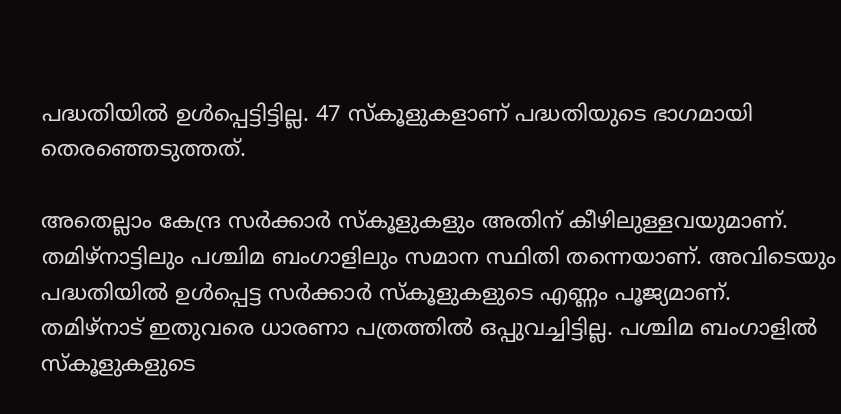പദ്ധതിയിൽ ഉൾപ്പെട്ടിട്ടില്ല. 47 സ്കൂളുകളാണ് പദ്ധതിയുടെ ഭാഗമായി തെരഞ്ഞെടുത്തത്.

അതെല്ലാം കേന്ദ്ര സർക്കാർ സ്കൂളുകളും അതിന് കീഴിലുള്ളവയുമാണ്. തമിഴ്നാട്ടിലും പശ്ചിമ ബംഗാളിലും സമാന സ്ഥിതി തന്നെയാണ്. അവിടെയും പദ്ധതിയിൽ ഉൾപ്പെട്ട സർക്കാർ സ്കൂളുകളുടെ എണ്ണം പൂജ‍്യമാണ്. തമിഴ്നാട് ഇതുവരെ ധാരണാ പത്രത്തിൽ ഒപ്പുവച്ചിട്ടില്ല. പശ്ചിമ ബംഗാളിൽ സ്കൂളുകളുടെ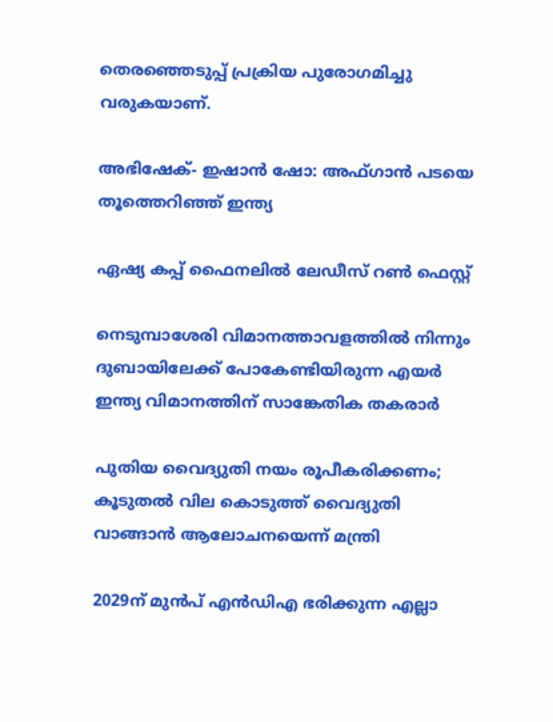തെരഞ്ഞെടുപ്പ് പ്രക്രിയ പുരോഗമിച്ചു വരുകയാണ്.

അഭിഷേക്- ഇഷാൻ ഷോ: അഫ്ഗാൻ പടയെ തൂത്തെറിഞ്ഞ് ഇന്ത‍്യ

ഏഷ‍്യ കപ്പ് ഫൈനലിൽ ലേഡീസ് റൺ ഫെസ്റ്റ്

നെടുമ്പാശേരി വിമാനത്താവളത്തിൽ നിന്നും ദുബായിലേക്ക് പോകേണ്ടിയിരുന്ന എയർ ഇന്ത‍്യ വിമാനത്തിന് സാങ്കേതിക തകരാർ

പുതിയ വൈദ‍്യുതി നയം രൂപീകരിക്കണം; കൂടുതൽ വില കൊടുത്ത് വൈദ‍്യുതി വാങ്ങാൻ ആലോചനയെന്ന് മന്ത്രി

2029ന് മുൻപ് എൻഡിഎ ഭരിക്കുന്ന എല്ലാ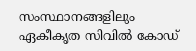സംസ്ഥാനങ്ങളിലും ഏകീകൃത സിവിൽ കോഡ്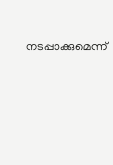നടപ്പാക്കുമെന്ന്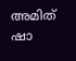അമിത് ഷാ